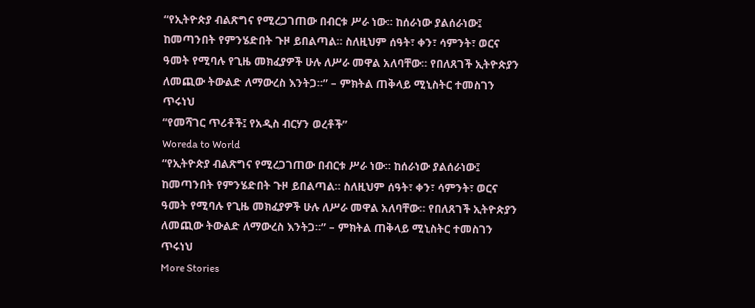“የኢትዮጵያ ብልጽግና የሚረጋገጠው በብርቱ ሥራ ነው። ከሰራነው ያልሰራነው፤ ከመጣንበት የምንሄድበት ጉዞ ይበልጣል። ስለዚህም ሰዓት፣ ቀን፣ ሳምንት፣ ወርና ዓመት የሚባሉ የጊዜ መክፈያዎች ሁሉ ለሥራ መዋል አለባቸው። የበለጸገች ኢትዮጵያን ለመጪው ትውልድ ለማውረስ እንትጋ።” – ምክትል ጠቅላይ ሚኒስትር ተመስገን ጥሩነህ
“የመሻገር ጥሪቶች፤ የአዲስ ብርሃን ወረቶች”
Woreda to World
“የኢትዮጵያ ብልጽግና የሚረጋገጠው በብርቱ ሥራ ነው። ከሰራነው ያልሰራነው፤ ከመጣንበት የምንሄድበት ጉዞ ይበልጣል። ስለዚህም ሰዓት፣ ቀን፣ ሳምንት፣ ወርና ዓመት የሚባሉ የጊዜ መክፈያዎች ሁሉ ለሥራ መዋል አለባቸው። የበለጸገች ኢትዮጵያን ለመጪው ትውልድ ለማውረስ እንትጋ።” – ምክትል ጠቅላይ ሚኒስትር ተመስገን ጥሩነህ
More Stories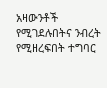አዛውንቶች የሚገደሉበትና ንብረት የሚዘረፍበት ተግባር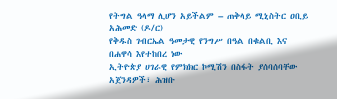የትግል ዓላማ ሊሆን አይችልም – ጠቅላይ ሚኒስትር ዐቢይ አሕመድ (ዶ/ር)
የቅዱስ ገብርኤል ዓመታዊ የንግሥ በዓል በቁልቢ እና በሐዋሳ እየተከበረ ነው
ኢትዮጵያ ሀገራዊ የምክክር ኮሚሽን በስፋት ያሰባሰባቸው አጀንዳዎች፣ ሕዝቡ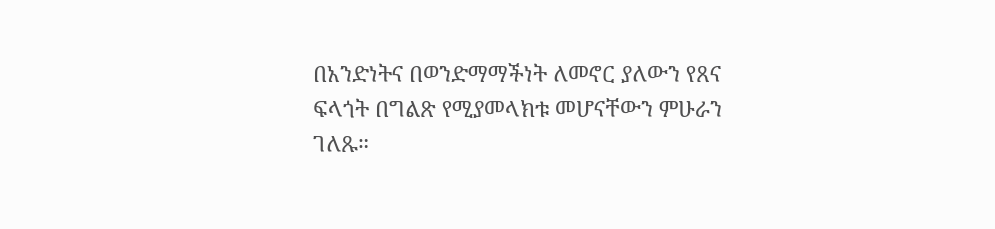በአንድነትና በወንድማማችነት ለመኖር ያለውን የጸና ፍላጎት በግልጽ የሚያመላክቱ መሆናቸውን ምሁራን ገለጹ።